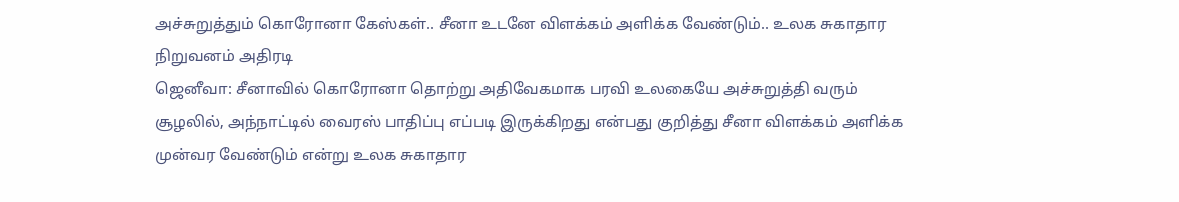அச்சுறுத்தும் கொரோனா கேஸ்கள்.. சீனா உடனே விளக்கம் அளிக்க வேண்டும்.. உலக சுகாதார நிறுவனம் அதிரடி
ஜெனீவா: சீனாவில் கொரோனா தொற்று அதிவேகமாக பரவி உலகையே அச்சுறுத்தி வரும் சூழலில், அந்நாட்டில் வைரஸ் பாதிப்பு எப்படி இருக்கிறது என்பது குறித்து சீனா விளக்கம் அளிக்க முன்வர வேண்டும் என்று உலக சுகாதார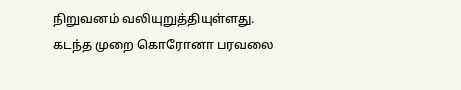நிறுவனம் வலியுறுத்தியுள்ளது.
கடந்த முறை கொரோனா பரவலை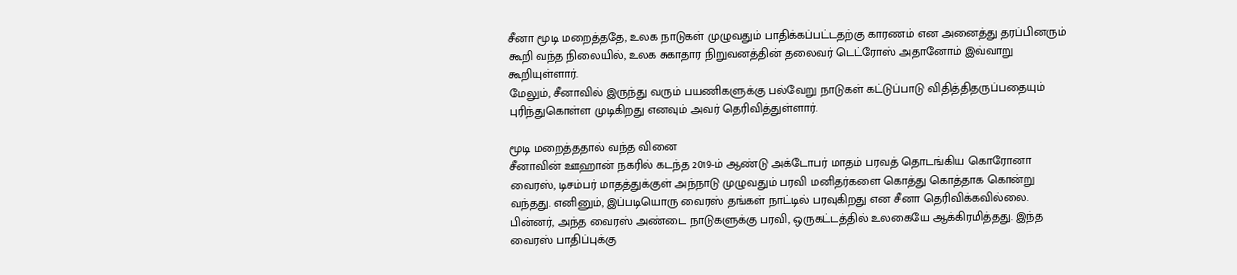சீனா மூடி மறைத்ததே, உலக நாடுகள் முழுவதும் பாதிக்கப்பட்டதற்கு காரணம் என அனைத்து தரப்பினரும் கூறி வந்த நிலையில், உலக சுகாதார நிறுவனத்தின் தலைவர் டெட்ரோஸ் அதானோம் இவ்வாறு கூறியுள்ளார்.
மேலும், சீனாவில் இருந்து வரும் பயணிகளுக்கு பல்வேறு நாடுகள் கட்டுப்பாடு விதித்திதருப்பதையும் புரிந்துகொள்ள முடிகிறது எனவும் அவர் தெரிவித்துள்ளார்.

மூடி மறைத்ததால் வந்த வினை
சீனாவின் ஊஹான் நகரில் கடந்த 2019-ம் ஆண்டு அக்டோபர் மாதம் பரவத் தொடங்கிய கொரோனா வைரஸ், டிசம்பர் மாதத்துக்குள் அந்நாடு முழுவதும் பரவி மனிதர்களை கொத்து கொத்தாக கொன்று வந்தது. எனினும், இப்படியொரு வைரஸ் தங்கள் நாட்டில் பரவுகிறது என சீனா தெரிவிக்கவில்லை. பின்னர், அந்த வைரஸ் அண்டை நாடுகளுக்கு பரவி, ஒருகட்டத்தில் உலகையே ஆக்கிரமித்தது. இந்த வைரஸ் பாதிப்புக்கு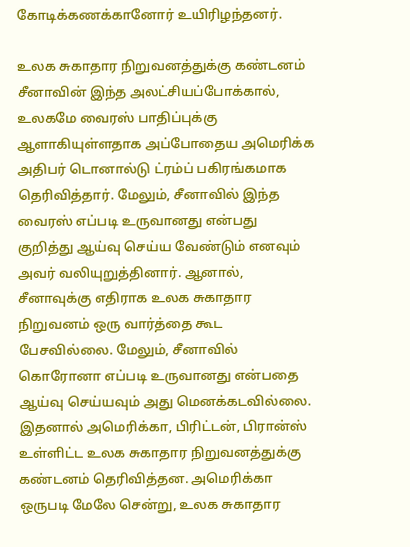கோடிக்கணக்கானோர் உயிரிழந்தனர்.

உலக சுகாதார நிறுவனத்துக்கு கண்டனம்
சீனாவின் இந்த அலட்சியப்போக்கால், உலகமே வைரஸ் பாதிப்புக்கு ஆளாகியுள்ளதாக அப்போதைய அமெரிக்க அதிபர் டொனால்டு ட்ரம்ப் பகிரங்கமாக தெரிவித்தார். மேலும், சீனாவில் இந்த வைரஸ் எப்படி உருவானது என்பது குறித்து ஆய்வு செய்ய வேண்டும் எனவும் அவர் வலியுறுத்தினார். ஆனால், சீனாவுக்கு எதிராக உலக சுகாதார நிறுவனம் ஒரு வார்த்தை கூட பேசவில்லை. மேலும், சீனாவில் கொரோனா எப்படி உருவானது என்பதை ஆய்வு செய்யவும் அது மெனக்கடவில்லை. இதனால் அமெரிக்கா, பிரிட்டன், பிரான்ஸ் உள்ளிட்ட உலக சுகாதார நிறுவனத்துக்கு கண்டனம் தெரிவித்தன. அமெரிக்கா ஒருபடி மேலே சென்று, உலக சுகாதார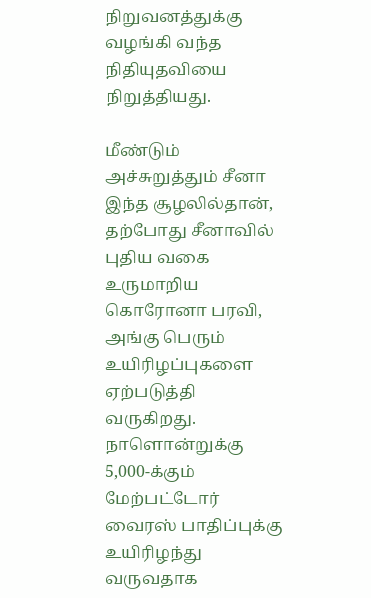நிறுவனத்துக்கு வழங்கி வந்த நிதியுதவியை நிறுத்தியது.

மீண்டும் அச்சுறுத்தும் சீனா
இந்த சூழலில்தான், தற்போது சீனாவில் புதிய வகை உருமாறிய கொரோனா பரவி, அங்கு பெரும் உயிரிழப்புகளை ஏற்படுத்தி வருகிறது. நாளொன்றுக்கு 5,000-க்கும் மேற்பட்டோர் வைரஸ் பாதிப்புக்கு உயிரிழந்து வருவதாக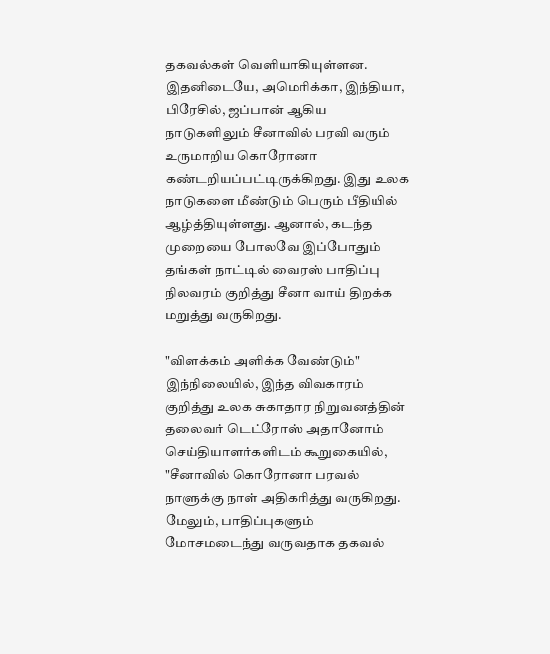தகவல்கள் வெளியாகியுள்ளன. இதனிடையே, அமெரிக்கா, இந்தியா, பிரேசில், ஜப்பான் ஆகிய நாடுகளிலும் சீனாவில் பரவி வரும் உருமாறிய கொரோனா கண்டறியப்பட்டிருக்கிறது. இது உலக நாடுகளை மீண்டும் பெரும் பீதியில் ஆழ்த்தியுள்ளது. ஆனால், கடந்த முறையை போலவே இப்போதும் தங்கள் நாட்டில் வைரஸ் பாதிப்பு நிலவரம் குறித்து சீனா வாய் திறக்க மறுத்து வருகிறது.

"விளக்கம் அளிக்க வேண்டும்"
இந்நிலையில், இந்த விவகாரம் குறித்து உலக சுகாதார நிறுவனத்தின் தலைவர் டெட்ரோஸ் அதானோம் செய்தியாளர்களிடம் கூறுகையில், "சீனாவில் கொரோனா பரவல் நாளுக்கு நாள் அதிகரித்து வருகிறது. மேலும், பாதிப்புகளும் மோசமடைந்து வருவதாக தகவல்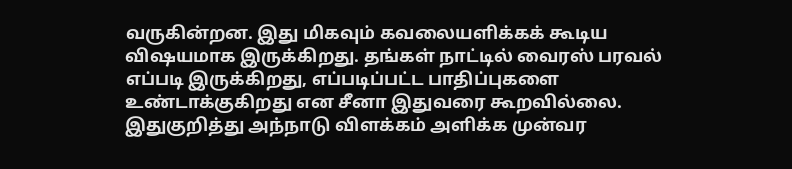வருகின்றன. இது மிகவும் கவலையளிக்கக் கூடிய விஷயமாக இருக்கிறது. தங்கள் நாட்டில் வைரஸ் பரவல் எப்படி இருக்கிறது, எப்படிப்பட்ட பாதிப்புகளை உண்டாக்குகிறது என சீனா இதுவரை கூறவில்லை. இதுகுறித்து அந்நாடு விளக்கம் அளிக்க முன்வர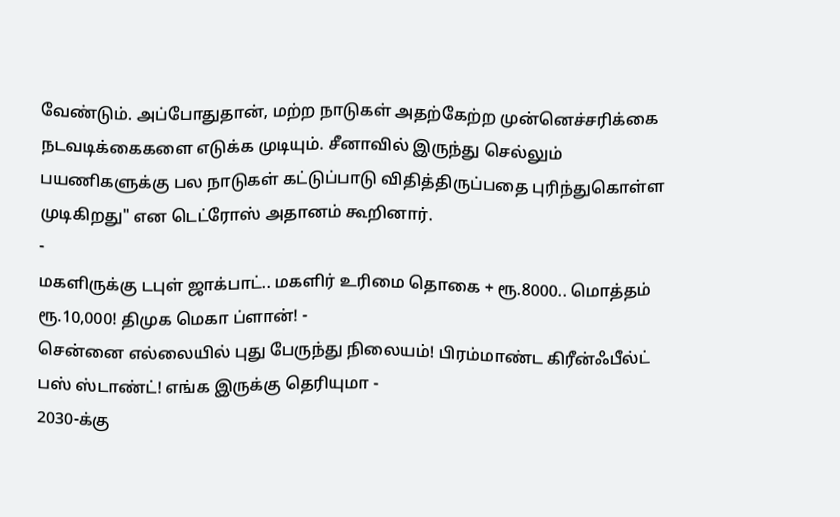வேண்டும். அப்போதுதான், மற்ற நாடுகள் அதற்கேற்ற முன்னெச்சரிக்கை நடவடிக்கைகளை எடுக்க முடியும். சீனாவில் இருந்து செல்லும் பயணிகளுக்கு பல நாடுகள் கட்டுப்பாடு விதித்திருப்பதை புரிந்துகொள்ள முடிகிறது" என டெட்ரோஸ் அதானம் கூறினார்.
-
மகளிருக்கு டபுள் ஜாக்பாட்.. மகளிர் உரிமை தொகை + ரூ.8000.. மொத்தம் ரூ.10,000! திமுக மெகா ப்ளான்! -
சென்னை எல்லையில் புது பேருந்து நிலையம்! பிரம்மாண்ட கிரீன்ஃபீல்ட் பஸ் ஸ்டாண்ட்! எங்க இருக்கு தெரியுமா -
2030-க்கு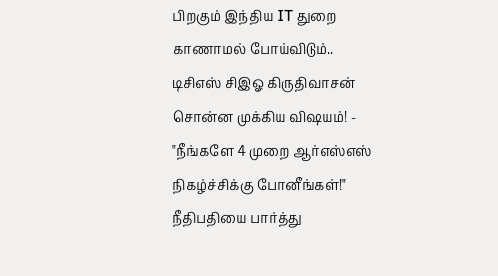பிறகும் இந்திய IT துறை காணாமல் போய்விடும்.. டிசிஎஸ் சிஇஓ கிருதிவாசன் சொன்ன முக்கிய விஷயம்! -
"நீங்களே 4 முறை ஆர்எஸ்எஸ் நிகழ்ச்சிக்கு போனீங்கள்!" நீதிபதியை பார்த்து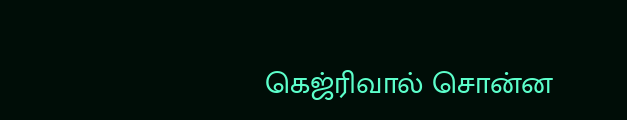கெஜ்ரிவால் சொன்ன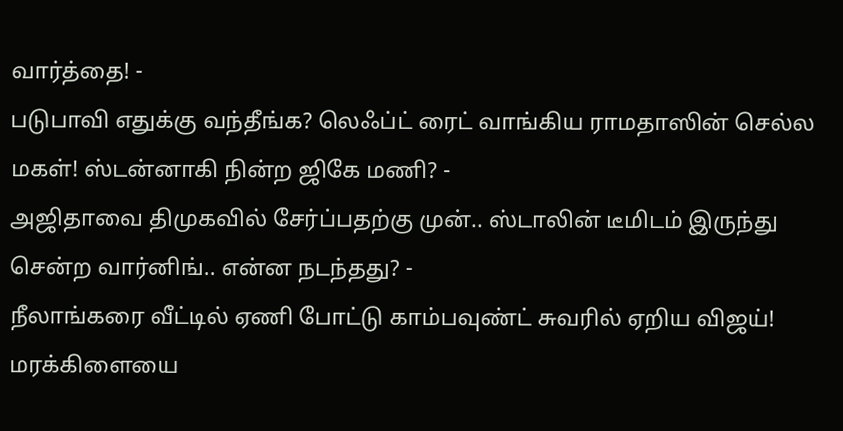வார்த்தை! -
படுபாவி எதுக்கு வந்தீங்க? லெஃப்ட் ரைட் வாங்கிய ராமதாஸின் செல்ல மகள்! ஸ்டன்னாகி நின்ற ஜிகே மணி? -
அஜிதாவை திமுகவில் சேர்ப்பதற்கு முன்.. ஸ்டாலின் டீமிடம் இருந்து சென்ற வார்னிங்.. என்ன நடந்தது? -
நீலாங்கரை வீட்டில் ஏணி போட்டு காம்பவுண்ட் சுவரில் ஏறிய விஜய்! மரக்கிளையை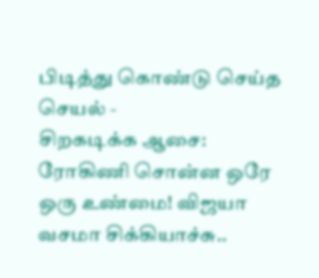பிடித்து கொண்டு செய்த செயல் -
சிறகடிக்க ஆசை: ரோகிணி சொன்ன ஒரே ஒரு உண்மை! விஜயா வசமா சிக்கியாச்சு..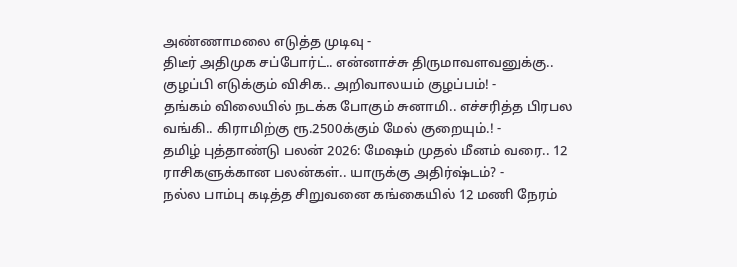அண்ணாமலை எடுத்த முடிவு -
திடீர் அதிமுக சப்போர்ட்.. என்னாச்சு திருமாவளவனுக்கு.. குழப்பி எடுக்கும் விசிக.. அறிவாலயம் குழப்பம்! -
தங்கம் விலையில் நடக்க போகும் சுனாமி.. எச்சரித்த பிரபல வங்கி.. கிராமிற்கு ரூ.2500க்கும் மேல் குறையும்.! -
தமிழ் புத்தாண்டு பலன் 2026: மேஷம் முதல் மீனம் வரை.. 12 ராசிகளுக்கான பலன்கள்.. யாருக்கு அதிர்ஷ்டம்? -
நல்ல பாம்பு கடித்த சிறுவனை கங்கையில் 12 மணி நேரம்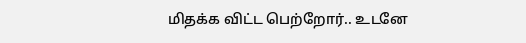மிதக்க விட்ட பெற்றோர்.. உடனே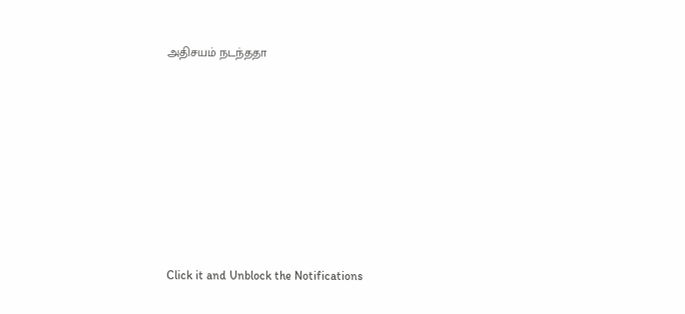அதிசயம் நடந்ததா












Click it and Unblock the Notifications